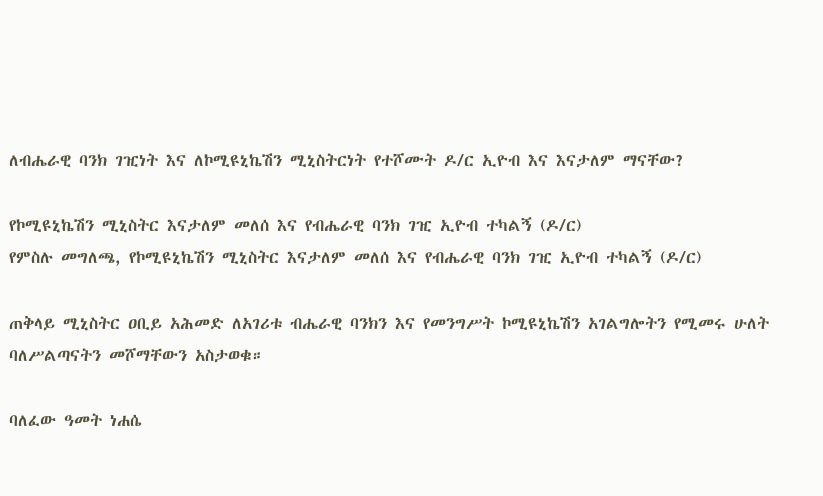ለብሔራዊ ባንክ ገዢነት እና ለኮሚዩኒኬሽን ሚኒስትርነት የተሾሙት ዶ/ር ኢዮብ እና እናታለም ማናቸው?

የኮሚዩኒኬሽን ሚኒስትር እናታለም መለሰ እና የብሔራዊ ባንክ ገዢ ኢዮብ ተካልኝ (ዶ/ር)
የምስሉ መግለጫ, የኮሚዩኒኬሽን ሚኒስትር እናታለም መለሰ እና የብሔራዊ ባንክ ገዢ ኢዮብ ተካልኝ (ዶ/ር)

ጠቅላይ ሚኒስትር ዐቢይ አሕመድ ለአገሪቱ ብሔራዊ ባንክን እና የመንግሥት ኮሚዩኒኬሽን አገልግሎትን የሚመሩ ሁለት ባለሥልጣናትን መሾማቸውን አስታወቁ።

ባለፈው ዓመት ነሐሴ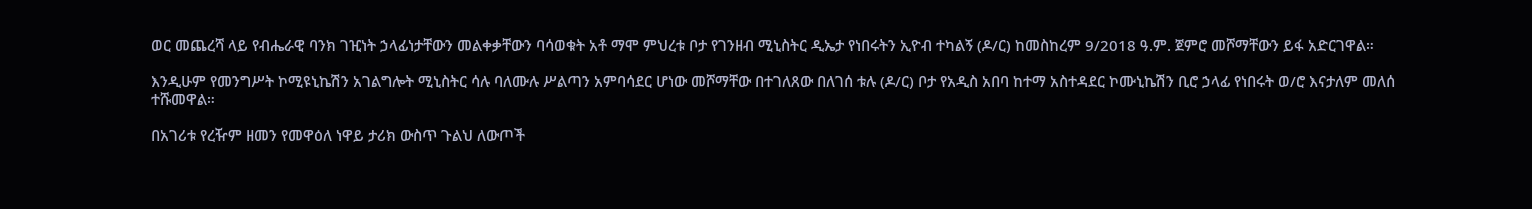ወር መጨረሻ ላይ የብሔራዊ ባንክ ገዢነት ኃላፊነታቸውን መልቀቃቸውን ባሳወቁት አቶ ማሞ ምህረቱ ቦታ የገንዘብ ሚኒስትር ዲኤታ የነበሩትን ኢዮብ ተካልኝ (ዶ/ር) ከመስከረም 9/2018 ዓ.ም. ጀምሮ መሾማቸውን ይፋ አድርገዋል።

እንዲሁም የመንግሥት ኮሚዩኒኬሽን አገልግሎት ሚኒስትር ሳሉ ባለሙሉ ሥልጣን አምባሳደር ሆነው መሾማቸው በተገለጸው በለገሰ ቱሉ (ዶ/ር) ቦታ የአዲስ አበባ ከተማ አስተዳደር ኮሙኒኬሽን ቢሮ ኃላፊ የነበሩት ወ/ሮ እናታለም መለሰ ተሹመዋል።

በአገሪቱ የረዥም ዘመን የመዋዕለ ነዋይ ታሪክ ውስጥ ጉልህ ለውጦች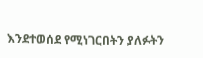እንደተወሰደ የሚነገርበትን ያለፉትን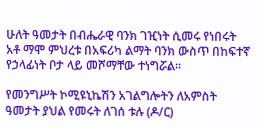ሁለት ዓመታት በብሔራዊ ባንክ ገዢነት ሲመሩ የነበሩት አቶ ማሞ ምህረቱ በአፍሪካ ልማት ባንክ ውስጥ በከፍተኛ የኃላፊነት ቦታ ላይ መሾማቸው ተነግሯል።

የመንግሥት ኮሚዩኒኬሽን አገልግሎትን ለአምስት ዓመታት ያህል የመሩት ለገሰ ቱሉ (ዶ/ር)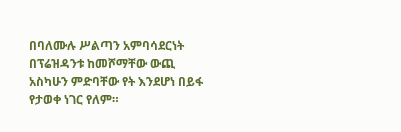በባለሙሉ ሥልጣን አምባሳደርነት በፕሬዝዳንቱ ከመሾማቸው ውጪ አስካሁን ምድባቸው የት እንደሆነ በይፋ የታወቀ ነገር የለም።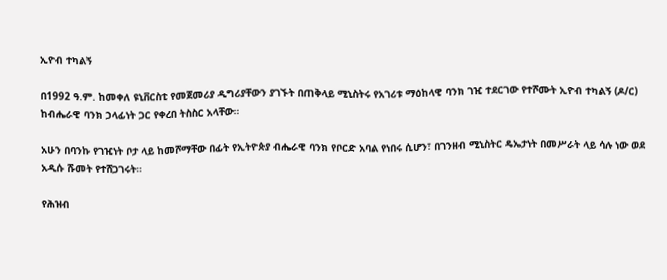ኢዮብ ተካልኝ

በ1992 ዓ.ም. ከመቀለ ዩኒቨርስቲ የመጀመሪያ ዲግሪያቸውን ያገኙት በጠቅላይ ሚኒስትሩ የአገሪቱ ማዕከላዊ ባንክ ገዢ ተደርገው የተሾሙት ኢዮብ ተካልኝ (ዶ/ር) ከብሔራዊ ባንክ ኃላፊነት ጋር የቀረበ ትስስር አላቸው።

አሁን በባንኩ የገዢነት ቦታ ላይ ከመሾማቸው በፊት የኢትዮጵያ ብሔራዊ ባንክ የቦርድ አባል የነበሩ ሲሆን፣ በገንዘብ ሚኒስትር ዴኤታነት በመሥራት ላይ ሳሉ ነው ወደ አዲሱ ሹመት የተሸጋገሩት።

የሕዝብ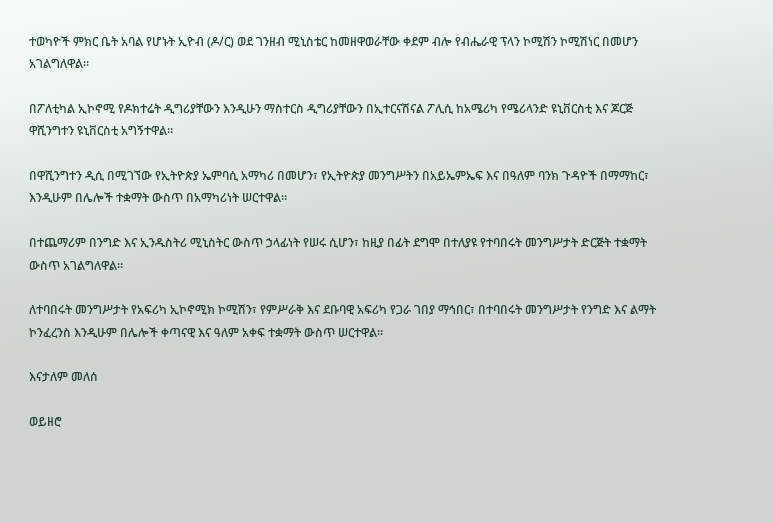ተወካዮች ምክር ቤት አባል የሆኑት ኢዮብ (ዶ/ር) ወደ ገንዘብ ሚኒስቴር ከመዘዋወራቸው ቀደም ብሎ የብሔራዊ ፕላን ኮሚሽን ኮሚሽነር በመሆን አገልግለዋል።

በፖለቲካል ኢኮኖሚ የዶክተሬት ዲግሪያቸውን እንዲሁን ማስተርስ ዲግሪያቸውን በኢተርናሽናል ፖሊሲ ከአሜሪካ የሜሪላንድ ዩኒቨርስቲ እና ጆርጅ ዋሺንግተን ዩኒቨርስቲ አግኝተዋል።

በዋሺንግተን ዲሲ በሚገኘው የኢትዮጵያ ኤምባሲ አማካሪ በመሆን፣ የኢትዮጵያ መንግሥትን በአይኤምኤፍ እና በዓለም ባንክ ጉዳዮች በማማከር፣ እንዲሁም በሌሎች ተቋማት ውስጥ በአማካሪነት ሠርተዋል።

በተጨማሪም በንግድ እና ኢንዱስትሪ ሚኒስትር ውስጥ ኃላፊነት የሠሩ ሲሆን፣ ከዚያ በፊት ደግሞ በተለያዩ የተባበሩት መንግሥታት ድርጅት ተቋማት ውስጥ አገልግለዋል።

ለተባበሩት መንግሥታት የአፍሪካ ኢኮኖሚክ ኮሚሽን፣ የምሥራቅ እና ደቡባዊ አፍሪካ የጋራ ገበያ ማኅበር፣ በተባበሩት መንግሥታት የንግድ እና ልማት ኮንፈረንስ እንዲሁም በሌሎች ቀጣናዊ እና ዓለም አቀፍ ተቋማት ውስጥ ሠርተዋል።

እናታለም መለሰ

ወይዘሮ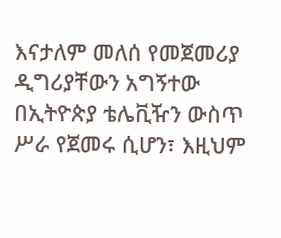እናታለም መለሰ የመጀመሪያ ዲግሪያቸውን አግኝተው በኢትዮጵያ ቴሌቪዥን ውስጥ ሥራ የጀመሩ ሲሆን፣ እዚህም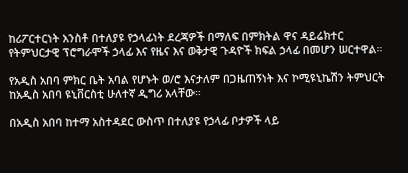ከሪፖርተርነት አንስቶ በተለያዩ የኃላፊነት ደረጃዎች በማለፍ በምክትል ዋና ዳይሬክተር የትምህርታዊ ፕሮግራሞች ኃላፊ እና የዜና እና ወቅታዊ ጉዳዮች ክፍል ኃላፊ በመሆን ሠርተዋል።

የአዲስ አበባ ምክር ቤት አባል የሆኑት ወ/ሮ እናታለም በጋዜጠኝነት እና ኮሚዩኒኬሽን ትምህርት ከአዲስ አበባ ዩኒቨርስቲ ሁለተኛ ዲግሪ አላቸው።

በአዲስ አበባ ከተማ አስተዳደር ውስጥ በተለያዩ የኃላፊ ቦታዎች ላይ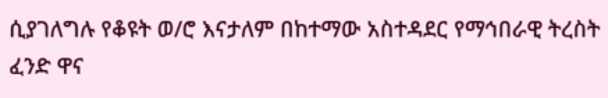ሲያገለግሉ የቆዩት ወ/ሮ እናታለም በከተማው አስተዳደር የማኅበራዊ ትረስት ፈንድ ዋና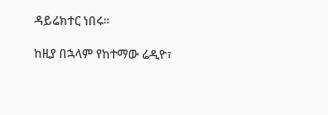ዳይሬክተር ነበሩ።

ከዚያ በኋላም የከተማው ሬዲዮ፣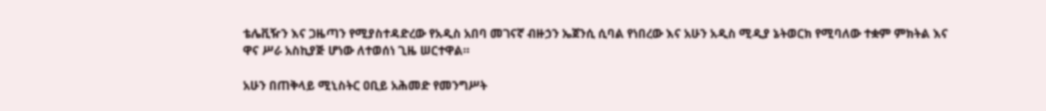ቴሌቪዥን እና ጋዜጣን የሚያስተዳድረው የአዲስ አበባ መገናኛ ብዙኃን ኤጀንሲ ሲባል የነበረው እና አሁን አዲስ ሚዲያ ኔትወርክ የሚባለው ተቋም ምክትል እና ዋና ሥራ አስኪያጅ ሆነው ለተወሰነ ጊዜ ሠርተዋል።

አሁን በጠቅላይ ሚኒስትር ዐቢይ አሕመድ የመንግሥት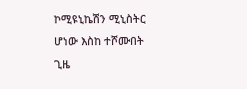ኮሚዩኒኬሽን ሚኒስትር ሆነው እስከ ተሾሙበት ጊዜ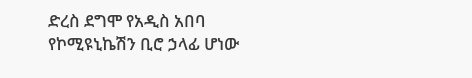ድረስ ደግሞ የአዲስ አበባ የኮሚዩኒኬሽን ቢሮ ኃላፊ ሆነው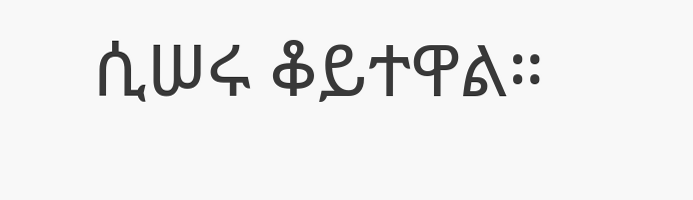ሲሠሩ ቆይተዋል።